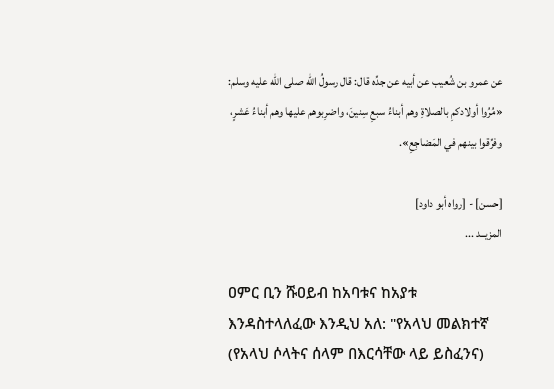عن عمرو بن شُعيب عن أبيه عن جدِّه قال: قال رسولُ الله صلى الله عليه وسلم:
«مُرُوا أولادكمِ بالصلاةِ وهم أبناءُ سبعِ سِنينَ، واضرِبوهم عليها وهم أبناءُ عَشرٍ، وفرِّقوا بينهم في المَضاجِعِ».

[حسن] - [رواه أبو داود]
المزيــد ...

ዐምር ቢን ሹዐይብ ከአባቱና ከአያቱ እንዳስተላለፈው እንዲህ አለ: "የአላህ መልክተኛ (የአላህ ሶላትና ሰላም በእርሳቸው ላይ ይስፈንና)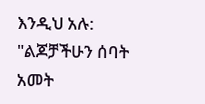እንዲህ አሉ:
"ልጆቻችሁን ሰባት አመት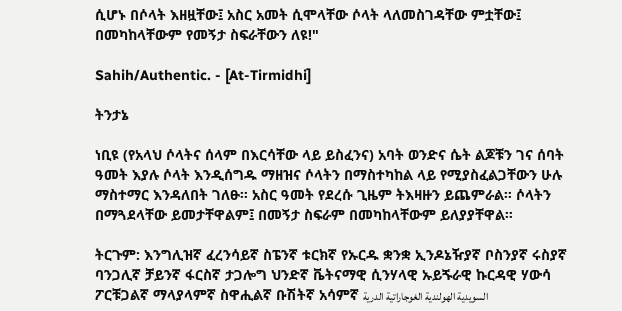ሲሆኑ በሶላት እዘዟቸው፤ አስር አመት ሲሞላቸው ሶላት ላለመስገዳቸው ምቷቸው፤ በመካከላቸውም የመኝታ ስፍራቸውን ለዩ!"

Sahih/Authentic. - [At-Tirmidhi]

ትንታኔ

ነቢዩ (የአላህ ሶላትና ሰላም በእርሳቸው ላይ ይስፈንና) አባት ወንድና ሴት ልጆቹን ገና ሰባት ዓመት እያሉ ሶላት እንዲሰግዱ ማዘዝና ሶላትን በማስተካከል ላይ የሚያስፈልጋቸውን ሁሉ ማስተማር እንዳለበት ገለፁ። አስር ዓመት የደረሱ ጊዜም ትእዛዙን ይጨምራል። ሶላትን በማጓደላቸው ይመታቸዋልም፤ በመኝታ ስፍራም በመካከላቸውም ይለያያቸዋል።

ትርጉም: እንግሊዝኛ ፈረንሳይኛ ስፔንኛ ቱርክኛ የኡርዱ ቋንቋ ኢንዶኔዥያኛ ቦስንያኛ ሩስያኛ ባንጋሊኛ ቻይንኛ ፋርስኛ ታጋሎግ ህንድኛ ቬትናማዊ ሲንሃላዊ ኡይጙራዊ ኩርዳዊ ሃውሳ ፖርቹጋልኛ ማላያላምኛ ስዋሒልኛ ቡሽትኛ አሳምኛ السويدية الهولندية الغوجاراتية الدرية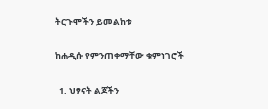ትርጉሞችን ይመልከቱ

ከሐዲሱ የምንጠቀማቸው ቁምነገሮች

  1. ህፃናት ልጆችን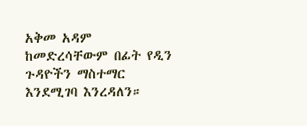አቅመ አዳም ከመድረሳቸውም በፊት የዲን ጉዳዮችን ማስተማር እንደሚገባ እንረዳለን።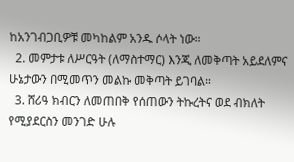ከአንገብጋቢዎቹ መካከልም አንዱ ሶላት ነው።
  2. መምታቱ ለሥርዓት (ለማስተማር) እንጂ ለመቅጣት አይደለምና ሁኔታውን በሚመጥን መልኩ መቅጣት ይገባል።
  3. ሸሪዓ ክብርን ለመጠበቅ የሰጠውን ትኩረትና ወደ ብክለት የሚያደርስን መንገድ ሁሉ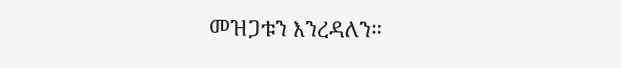መዝጋቱን እንረዳለን።